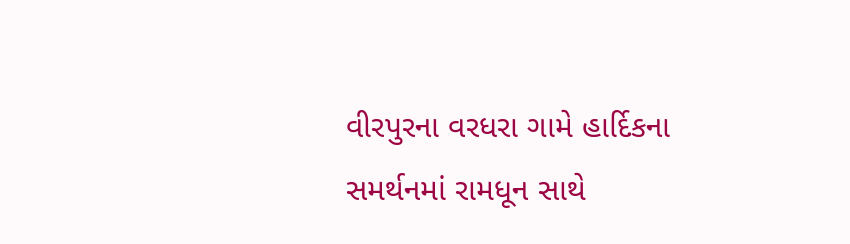વીરપુરના વરધરા ગામે હાર્દિકના સમર્થનમાં રામધૂન સાથે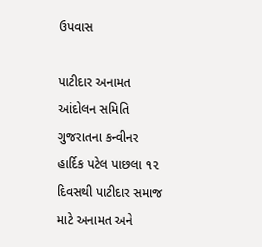ઉપવાસ

પાટીદાર અનામત આંદોલન સમિતિ ગુજરાતના કન્વીનર હાર્દિક પટેલ પાછલા ૧૨ દિવસથી પાટીદાર સમાજ માટે અનામત અને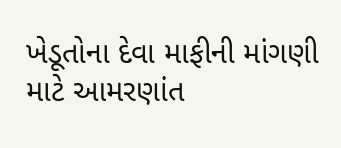ખેડૂતોના દેવા માફીની માંગણી માટે આમરણાંત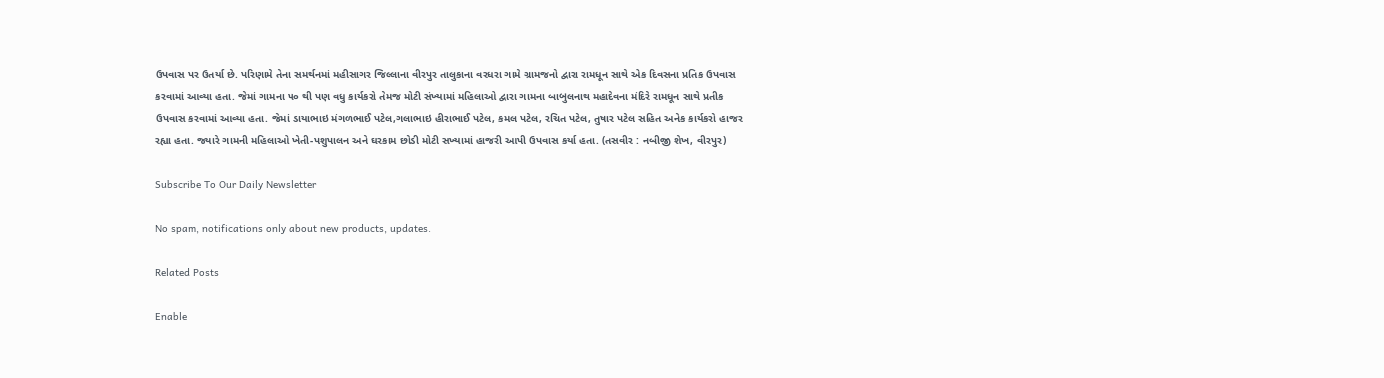ઉપવાસ પર ઉતર્યા છે. પરિણામે તેના સમર્થનમાં મહીસાગર જિલ્લાના વીરપુર તાલુકાના વરધરા ગામે ગ્રામજનો દ્વારા રામધૂન સાથે એક દિવસના પ્રતિક ઉપવાસ કરવામાં આવ્યા હતા. જેમાં ગામના ૫૦ થી પણ વધુ કાર્યકરો તેમજ મોટી સંખ્યામાં મહિલાઓ દ્વારા ગામના બાબુલનાથ મહાદેવના મંદિરે રામધૂન સાથે પ્રતીક ઉપવાસ કરવામાં આવ્યા હતા. જેમાં ડાયાભાઇ મંગળભાઈ પટેલ,ગલાભાઇ હીરાભાઈ પટેલ, કમલ પટેલ, રચિત પટેલ, તુષાર પટેલ સહિત અનેક કાર્યકરો હાજર રહ્યા હતા. જ્યારે ગામની મહિલાઓ ખેતી-પશુપાલન અને ઘરકામ છોડી મોટી સખ્યામાં હાજરી આપી ઉપવાસ કર્યા હતા. (તસવીર : નબીજી શેખ, વીરપુર)

Subscribe To Our Daily Newsletter

No spam, notifications only about new products, updates.

Related Posts

Enable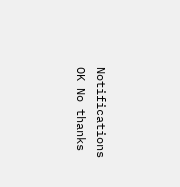Notifications OK No thanks